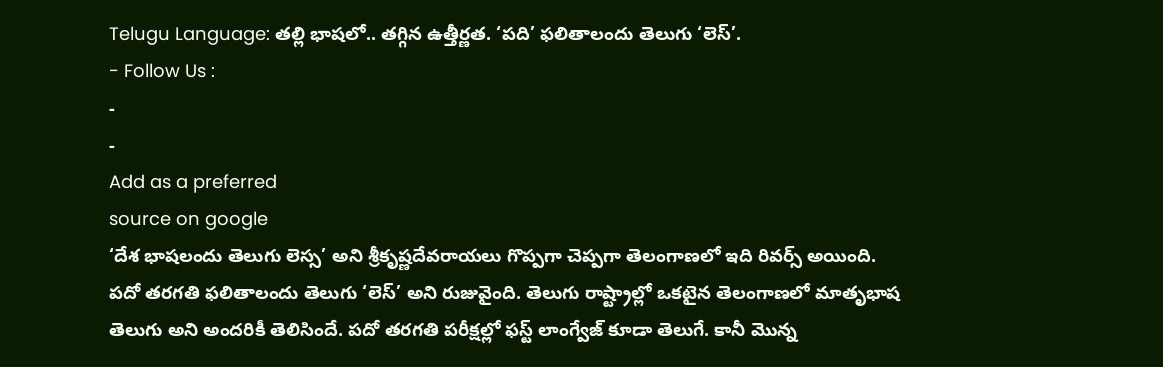Telugu Language: తల్లి భాషలో.. తగ్గిన ఉత్తీర్ణత. ‘పది’ ఫలితాలందు తెలుగు ‘లెస్’.
- Follow Us :
-
-
Add as a preferred
source on google
‘దేశ భాషలందు తెలుగు లెస్స’ అని శ్రీకృష్ణదేవరాయలు గొప్పగా చెప్పగా తెలంగాణలో ఇది రివర్స్ అయింది. పదో తరగతి ఫలితాలందు తెలుగు ‘లెస్’ అని రుజువైంది. తెలుగు రాష్ట్రాల్లో ఒకటైన తెలంగాణలో మాతృభాష తెలుగు అని అందరికీ తెలిసిందే. పదో తరగతి పరీక్షల్లో ఫస్ట్ లాంగ్వేజ్ కూడా తెలుగే. కానీ మొన్న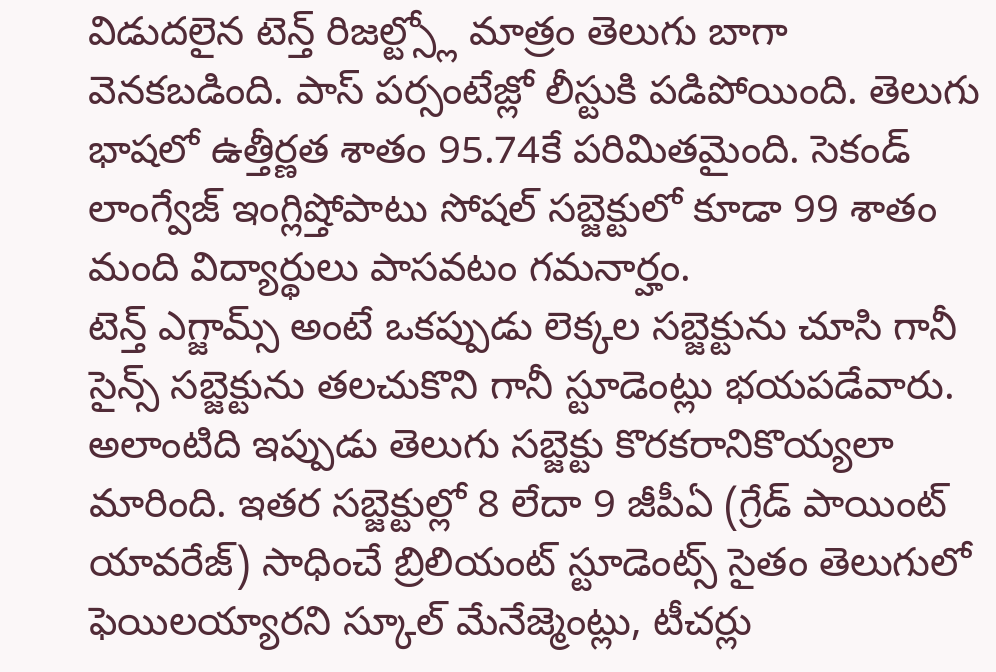విడుదలైన టెన్త్ రిజల్ట్స్లో మాత్రం తెలుగు బాగా వెనకబడింది. పాస్ పర్సంటేజ్లో లీస్టుకి పడిపోయింది. తెలుగు భాషలో ఉత్తీర్ణత శాతం 95.74కే పరిమితమైంది. సెకండ్ లాంగ్వేజ్ ఇంగ్లిష్తోపాటు సోషల్ సబ్జెక్టులో కూడా 99 శాతం మంది విద్యార్థులు పాసవటం గమనార్హం.
టెన్త్ ఎగ్జామ్స్ అంటే ఒకప్పుడు లెక్కల సబ్జెక్టును చూసి గానీ సైన్స్ సబ్జెక్టును తలచుకొని గానీ స్టూడెంట్లు భయపడేవారు. అలాంటిది ఇప్పుడు తెలుగు సబ్జెక్టు కొరకరానికొయ్యలా మారింది. ఇతర సబ్జెక్టుల్లో 8 లేదా 9 జీపీఏ (గ్రేడ్ పాయింట్ యావరేజ్) సాధించే బ్రిలియంట్ స్టూడెంట్స్ సైతం తెలుగులో ఫెయిలయ్యారని స్కూల్ మేనేజ్మెంట్లు, టీచర్లు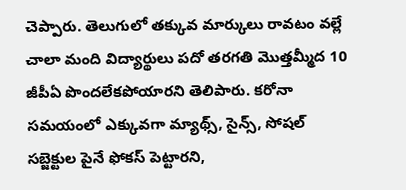చెప్పారు. తెలుగులో తక్కువ మార్కులు రావటం వల్లే చాలా మంది విద్యార్థులు పదో తరగతి మొత్తమ్మీద 10 జీపీఏ పొందలేకపోయారని తెలిపారు. కరోనా సమయంలో ఎక్కువగా మ్యాథ్స్, సైన్స్, సోషల్ సబ్జెక్టుల పైనే ఫోకస్ పెట్టారని,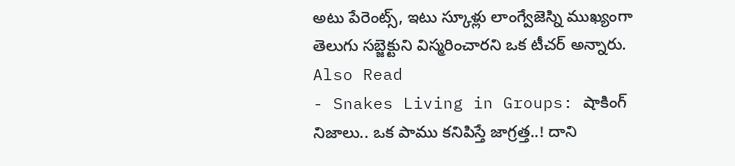అటు పేరెంట్స్, ఇటు స్కూళ్లు లాంగ్వేజెస్ని ముఖ్యంగా తెలుగు సబ్జెక్టుని విస్మరించారని ఒక టీచర్ అన్నారు.
Also Read
- Snakes Living in Groups: షాకింగ్ నిజాలు.. ఒక పాము కనిపిస్తే జాగ్రత్త..! దాని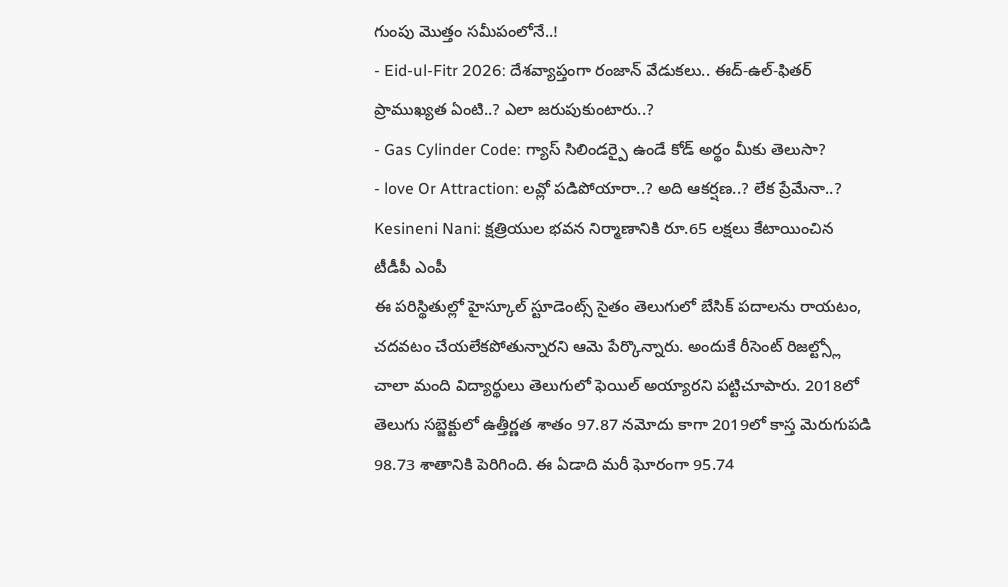గుంపు మొత్తం సమీపంలోనే..!
- Eid-ul-Fitr 2026: దేశవ్యాప్తంగా రంజాన్ వేడుకలు.. ఈద్-ఉల్-ఫితర్ ప్రాముఖ్యత ఏంటి..? ఎలా జరుపుకుంటారు..?
- Gas Cylinder Code: గ్యాస్ సిలిండర్పై ఉండే కోడ్ అర్థం మీకు తెలుసా?
- love Or Attraction: లవ్లో పడిపోయారా..? అది ఆకర్షణ..? లేక ప్రేమేనా..?
Kesineni Nani: క్షత్రియుల భవన నిర్మాణానికి రూ.65 లక్షలు కేటాయించిన టీడీపీ ఎంపీ
ఈ పరిస్థితుల్లో హైస్కూల్ స్టూడెంట్స్ సైతం తెలుగులో బేసిక్ పదాలను రాయటం, చదవటం చేయలేకపోతున్నారని ఆమె పేర్కొన్నారు. అందుకే రీసెంట్ రిజల్ట్స్లో చాలా మంది విద్యార్థులు తెలుగులో ఫెయిల్ అయ్యారని పట్టిచూపారు. 2018లో తెలుగు సబ్జెక్టులో ఉత్తీర్ణత శాతం 97.87 నమోదు కాగా 2019లో కాస్త మెరుగుపడి 98.73 శాతానికి పెరిగింది. ఈ ఏడాది మరీ ఘోరంగా 95.74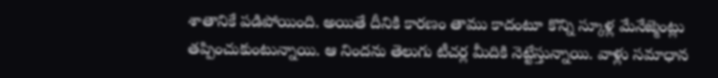శాతానికే పడిపోయింది. అయితే దీనికి కారణం తాము కాదంటూ కొన్ని స్కూళ్ల మేనేజ్మెంట్లు తప్పించుకుంటున్నాయి. ఆ నిందను తెలుగు టీచర్ల మీదికి నెట్టేస్తున్నాయి. వాళ్లు సమాధాన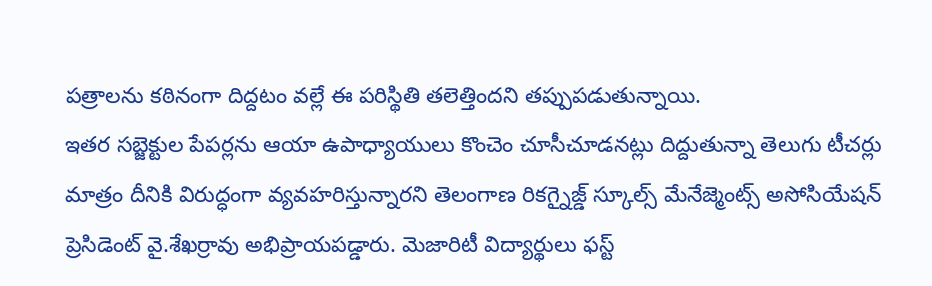పత్రాలను కఠినంగా దిద్దటం వల్లే ఈ పరిస్థితి తలెత్తిందని తప్పుపడుతున్నాయి.
ఇతర సబ్జెక్టుల పేపర్లను ఆయా ఉపాధ్యాయులు కొంచెం చూసీచూడనట్లు దిద్దుతున్నా తెలుగు టీచర్లు మాత్రం దీనికి విరుద్ధంగా వ్యవహరిస్తున్నారని తెలంగాణ రికగ్నైజ్డ్ స్కూల్స్ మేనేజ్మెంట్స్ అసోసియేషన్ ప్రెసిడెంట్ వై.శేఖర్రావు అభిప్రాయపడ్డారు. మెజారిటీ విద్యార్థులు ఫస్ట్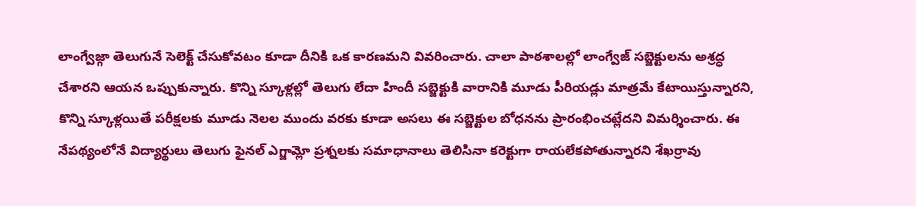లాంగ్వేజ్గా తెలుగునే సెలెక్ట్ చేసుకోవటం కూడా దీనికి ఒక కారణమని వివరించారు. చాలా పాఠశాలల్లో లాంగ్వేజ్ సబ్జెక్టులను అశ్రద్ధ చేశారని ఆయన ఒప్పుకున్నారు. కొన్ని స్కూళ్లల్లో తెలుగు లేదా హిందీ సబ్జెక్టుకి వారానికి మూడు పీరియడ్లు మాత్రమే కేటాయిస్తున్నారని, కొన్ని స్కూళ్లయితే పరీక్షలకు మూడు నెలల ముందు వరకు కూడా అసలు ఈ సబ్జెక్టుల బోధనను ప్రారంభించట్లేదని విమర్శించారు. ఈ నేపథ్యంలోనే విద్యార్థులు తెలుగు ఫైనల్ ఎగ్జామ్లో ప్రశ్నలకు సమాధానాలు తెలిసినా కరెక్టుగా రాయలేకపోతున్నారని శేఖర్రావు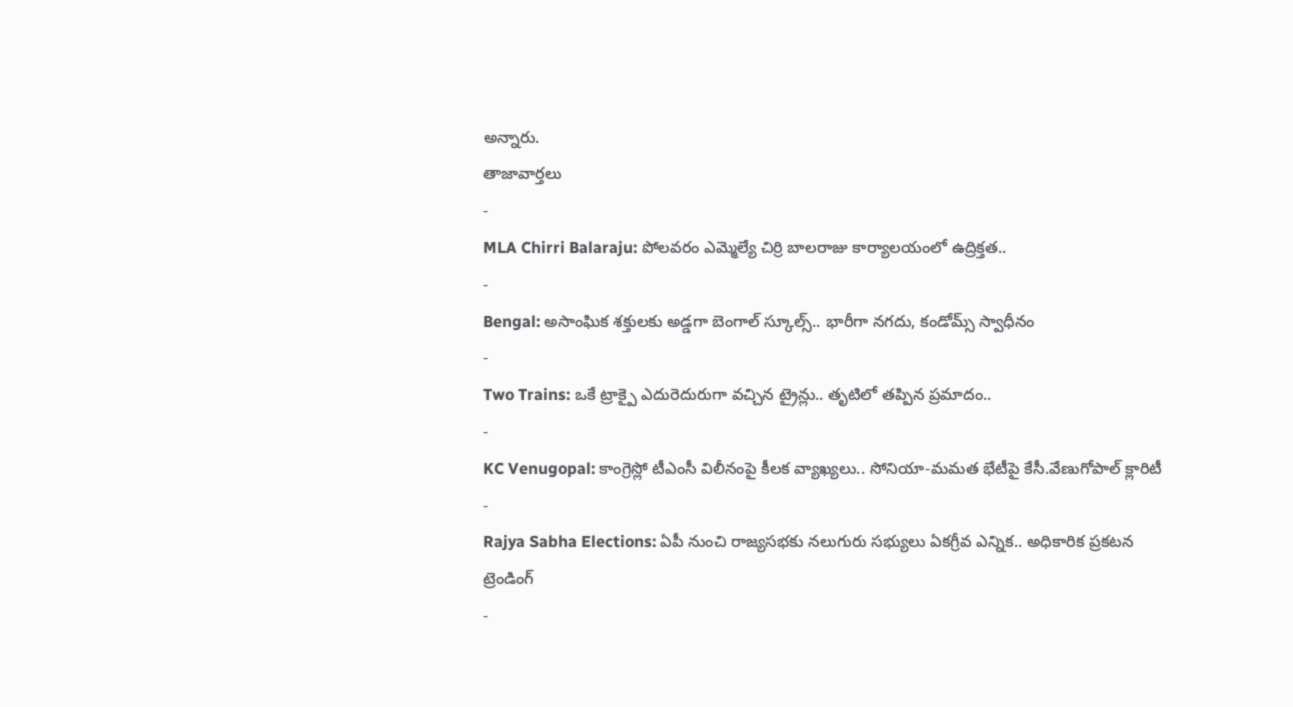అన్నారు.
తాజావార్తలు
-
MLA Chirri Balaraju: పోలవరం ఎమ్మెల్యే చిర్రి బాలరాజు కార్యాలయంలో ఉద్రిక్తత..
-
Bengal: అసాంఘిక శక్తులకు అడ్డగా బెంగాల్ స్కూల్స్.. భారీగా నగదు, కండోమ్స్ స్వాధీనం
-
Two Trains: ఒకే ట్రాక్పై ఎదురెదురుగా వచ్చిన ట్రైన్లు.. తృటిలో తప్పిన ప్రమాదం..
-
KC Venugopal: కాంగ్రెస్లో టీఎంసీ విలీనంపై కీలక వ్యాఖ్యలు.. సోనియా-మమత భేటీపై కేసీ.వేణుగోపాల్ క్లారిటీ
-
Rajya Sabha Elections: ఏపీ నుంచి రాజ్యసభకు నలుగురు సభ్యులు ఏకగ్రీవ ఎన్నిక.. అధికారిక ప్రకటన
ట్రెండింగ్
-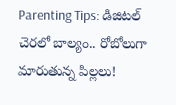Parenting Tips: డిజిటల్ చెరలో బాల్యం.. రోబోలుగా మారుతున్న పిల్లలు!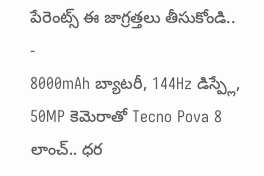పేరెంట్స్ ఈ జాగ్రత్తలు తీసుకోండి..
-
8000mAh బ్యాటరీ, 144Hz డిస్ప్లే, 50MP కెమెరాతో Tecno Pova 8 లాంచ్.. ధర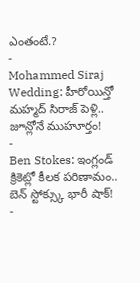ఎంతంటే.?
-
Mohammed Siraj Wedding: హీరోయిన్తో మహ్మద్ సిరాజ్ పెళ్లి.. జూన్లోనే ముహూర్తం!
-
Ben Stokes: ఇంగ్లండ్ క్రికెట్లో కీలక పరిణామం.. బెన్ స్టోక్స్కు భారీ షాక్!
-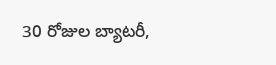30 రోజుల బ్యాటరీ,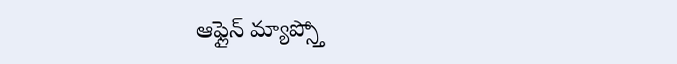ఆఫ్లైన్ మ్యాప్స్తో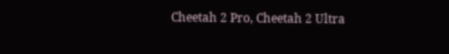Cheetah 2 Pro, Cheetah 2 Ultra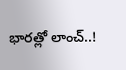భారత్లో లాంచ్..!